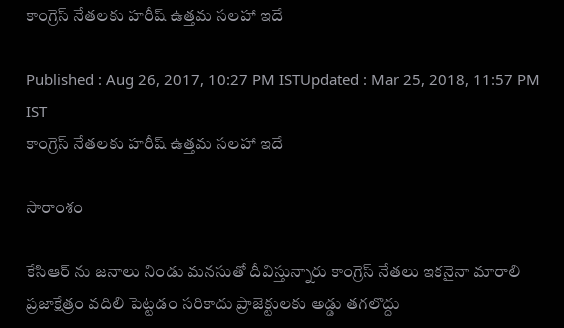కాంగ్రెస్ నేతలకు హరీష్ ఉత్తమ సలహా ఇదే

Published : Aug 26, 2017, 10:27 PM ISTUpdated : Mar 25, 2018, 11:57 PM IST
కాంగ్రెస్ నేతలకు హరీష్ ఉత్తమ సలహా ఇదే

సారాంశం

కేసిఆర్ ను జనాలు నిండు మనసుతో దీవిస్తున్నారు కాంగ్రెస్ నేతలు ఇకనైనా మారాలి ప్రజాక్షేత్రం వదిలి పెట్టడం సరికాదు ప్రాజెక్టులకు అడ్డు తగలొద్దు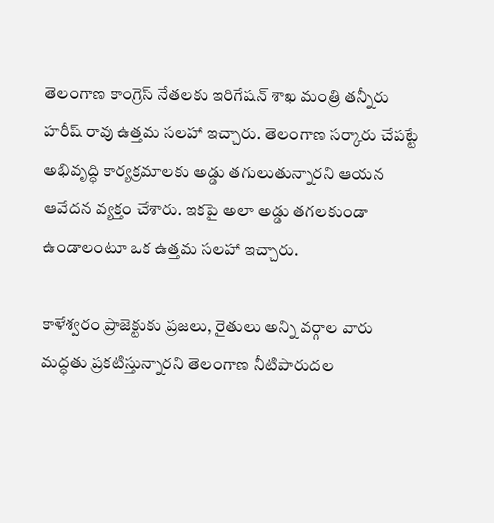తెలంగాణ కాంగ్రెస్ నేతలకు ఇరిగేషన్ శాఖ మంత్రి తన్నీరు హరీష్ రావు ఉత్తమ సలహా ఇచ్చారు. తెలంగాణ సర్కారు చేపట్టే అభివృద్ధి కార్యక్రమాలకు అడ్డు తగులుతున్నారని ఆయన ఆవేదన వ్యక్తం చేశారు. ఇకపై అలా అడ్డు తగలకుండా ఉండాలంటూ ఒక ఉత్తమ సలహా ఇచ్చారు.

కాళేశ్వరం ప్రాజెక్టుకు ప్రజలు, రైతులు అన్ని వర్గాల వారు మద్ధతు ప్రకటిస్తున్నారని తెలంగాణ నీటిపారుదల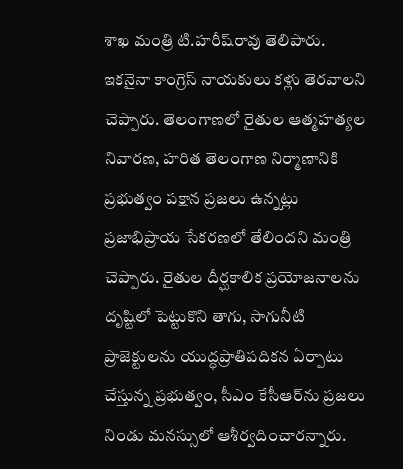శాఖ మంత్రి టి.హరీష్‌రావు తెలిపారు. ఇకనైనా కాంగ్రెస్‌ నాయకులు కళ్లు తెరవాలని చెప్పారు. తెలంగాణలో రైతుల ఆత్మహత్యల నివారణ, హరిత తెలంగాణ నిర్మాణానికి ప్రభుత్వం పక్షాన ప్రజలు ఉన్నట్లు ప్రజాభిప్రాయ సేకరణలో తేలిందని మంత్రి చెప్పారు. రైతుల దీర్ఘకాలిక ప్రయోజనాలను దృష్టిలో పెట్టుకొని తాగు, సాగునీటి ప్రాజెక్టులను యుద్ధప్రాతిపదికన ఏర్పాటు చేస్తున్న ప్రభుత్వం, సీఎం కేసీఆర్‌ను ప్రజలు నిండు మనస్సులో ఆశీర్వదించారన్నారు.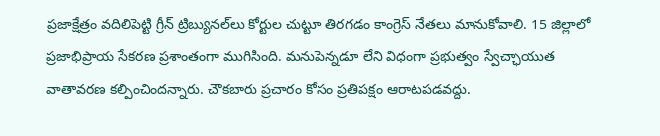ప్రజాక్షేత్రం వదిలిపెట్టి గ్రీన్‌ ట్రిబ్యునల్‌లు కోర్టుల చుట్టూ తిరగడం కాంగ్రెస్‌ నేతలు మానుకోవాలి. 15 జిల్లాలో ప్రజాభిప్రాయ సేకరణ ప్రశాంతంగా ముగిసింది. మనుపెన్నడూ లేని విధంగా ప్రభుత్వం స్వేచ్ఛాయుత వాతావరణ కల్పించిందన్నారు. చౌకబారు ప్రచారం కోసం ప్రతిపక్షం ఆరాటపడవద్దు.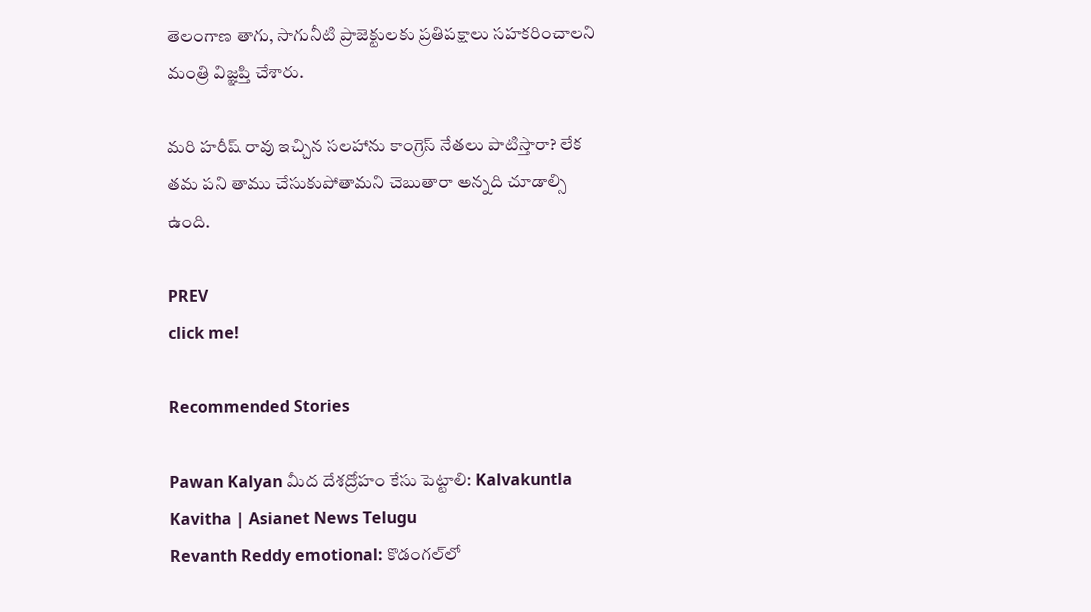తెలంగాణ తాగు, సాగునీటి ప్రాజెక్టులకు ప్రతిపక్షాలు సహకరించాలని మంత్రి విజ్ఞప్తి చేశారు.

మరి హరీష్ రావు ఇచ్చిన సలహాను కాంగ్రెస్ నేతలు పాటిస్తారా? లేక తమ పని తాము చేసుకుపోతామని చెబుతారా అన్నది చూడాల్సి ఉంది.

PREV
click me!

Recommended Stories

Pawan Kalyan మీద దేశద్రోహం కేసు పెట్టాలి: Kalvakuntla Kavitha | Asianet News Telugu
Revanth Reddy emotional: కొడంగల్‌లో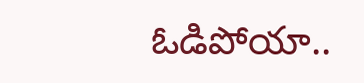ఓడిపోయా..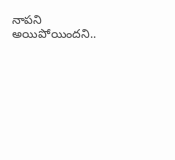నాపని అయిపోయిందని..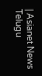| Asianet News Telugu